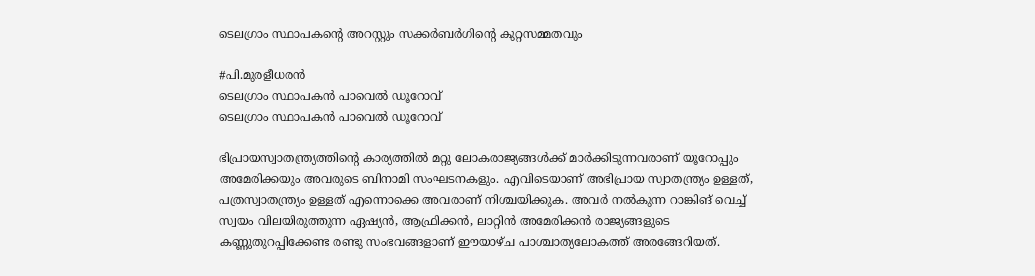ടെലഗ്രാം സ്ഥാപകന്റെ അറസ്റ്റും സക്കര്‍ബര്‍ഗിന്റെ കുറ്റസമ്മതവും

#പി.മുരളീധരന്‍
ടെലഗ്രാം സ്ഥാപകൻ പാവെല്‍ ഡൂറോവ്
ടെലഗ്രാം സ്ഥാപകൻ പാവെല്‍ ഡൂറോവ്

ഭിപ്രായസ്വാതന്ത്ര്യത്തിന്റെ കാര്യത്തില്‍ മറ്റു ലോകരാജ്യങ്ങള്‍ക്ക് മാര്‍ക്കിടുന്നവരാണ് യൂറോപ്പും അമേരിക്കയും അവരുടെ ബിനാമി സംഘടനകളും. എവിടെയാണ് അഭിപ്രായ സ്വാതന്ത്ര്യം ഉള്ളത്, പത്രസ്വാതന്ത്ര്യം ഉള്ളത് എന്നൊക്കെ അവരാണ് നിശ്ചയിക്കുക. അവര്‍ നല്‍കുന്ന റാങ്കിങ് വെച്ച് സ്വയം വിലയിരുത്തുന്ന ഏഷ്യന്‍, ആഫ്രിക്കന്‍, ലാറ്റിന്‍ അമേരിക്കന്‍ രാജ്യങ്ങളുടെ കണ്ണുതുറപ്പിക്കേണ്ട രണ്ടു സംഭവങ്ങളാണ് ഈയാഴ്ച പാശ്ചാത്യലോകത്ത് അരങ്ങേറിയത്.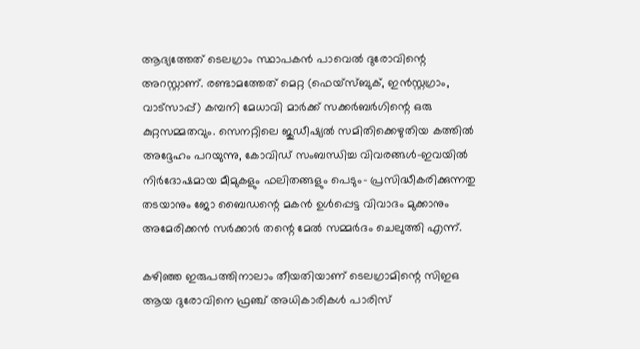ആദ്യത്തേത് ടെലഗ്രാം സ്ഥാപകന്‍ പാവെല്‍ ദുരോവിന്റെ അറസ്റ്റാണ്. രണ്ടാമത്തേത് മെറ്റ (ഫെയ്സ്ബുക്, ഇന്‍സ്റ്റഗ്രാം, വാട്സാപ്പ്) കമ്പനി മേധാവി മാര്‍ക്ക് സക്കര്‍ബര്‍ഗിന്റെ ഒരു കുറ്റസമ്മതവും. സെനറ്റിലെ ജുഡീഷ്യല്‍ സമിതിക്കെഴുതിയ കത്തില്‍ അദ്ദേഹം പറയുന്നു, കോവിഡ് സംബന്ധിച്ച വിവരങ്ങള്‍-ഇവയില്‍ നിര്‍ദോഷമായ മീമുകളും ഫലിതങ്ങളും പെടും- പ്രസിദ്ധീകരിക്കുന്നതു തടയാനും ജോ ബൈഡന്റെ മകന്‍ ഉള്‍പ്പെട്ട വിവാദം മുക്കാനും അമേരിക്കന്‍ സര്‍ക്കാര്‍ തന്റെ മേല്‍ സമ്മര്‍ദം ചെലുത്തി എന്ന്.

കഴിഞ്ഞ ഇരുപത്തിനാലാം തീയതിയാണ് ടെലഗ്രാമിന്റെ സിഇഒ ആയ ദുരോവിനെ ഫ്രഞ്ച് അധികാരികള്‍ പാരിസ്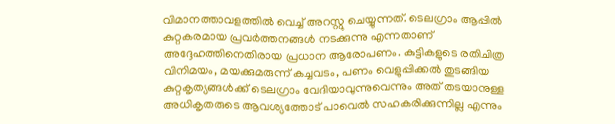വിമാനത്താവളത്തില്‍ വെച്ച് അറസ്റ്റു ചെയ്യുന്നത്. ടെലഗ്രാം ആപ്പില്‍ കുറ്റകരമായ പ്രവര്‍ത്തനങ്ങള്‍ നടക്കുന്നു എന്നതാണ് അദ്ദേഹത്തിനെതിരായ പ്രധാന ആരോപണം. കുട്ടികളുടെ രതിചിത്ര വിനിമയം, മയക്കുമരുന്ന് കച്ചവടം, പണം വെളുപ്പിക്കല്‍ തുടങ്ങിയ കുറ്റകൃത്യങ്ങള്‍ക്ക് ടെലഗ്രാം വേദിയാവുന്നുവെന്നും അത് തടയാനുള്ള അധികൃതരുടെ ആവശ്യത്തോട് പാവെല്‍ സഹകരിക്കുന്നില്ല എന്നും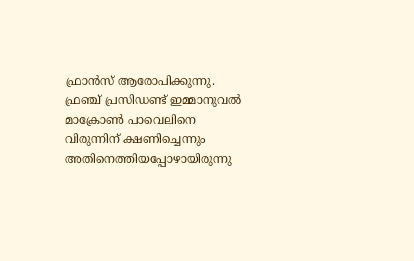ഫ്രാന്‍സ് ആരോപിക്കുന്നു. ഫ്രഞ്ച് പ്രസിഡണ്ട് ഇമ്മാനുവല്‍ മാക്രോണ്‍ പാവെലിനെ വിരുന്നിന് ക്ഷണിച്ചെന്നും അതിനെത്തിയപ്പോഴായിരുന്നു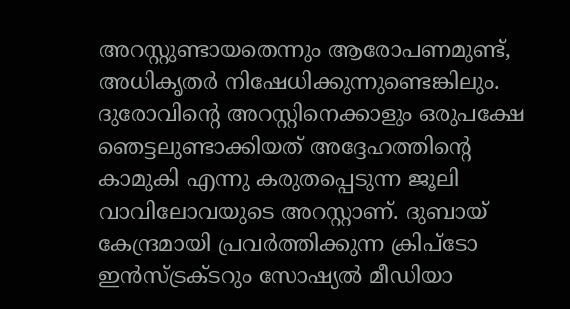അറസ്റ്റുണ്ടായതെന്നും ആരോപണമുണ്ട്, അധികൃതര്‍ നിഷേധിക്കുന്നുണ്ടെങ്കിലും. ദുരോവിന്റെ അറസ്റ്റിനെക്കാളും ഒരുപക്ഷേ ഞെട്ടലുണ്ടാക്കിയത് അദ്ദേഹത്തിന്റെ കാമുകി എന്നു കരുതപ്പെടുന്ന ജൂലി വാവിലോവയുടെ അറസ്റ്റാണ്. ദുബായ് കേന്ദ്രമായി പ്രവര്‍ത്തിക്കുന്ന ക്രിപ്ടോ ഇന്‍സ്ട്രക്ടറും സോഷ്യല്‍ മീഡിയാ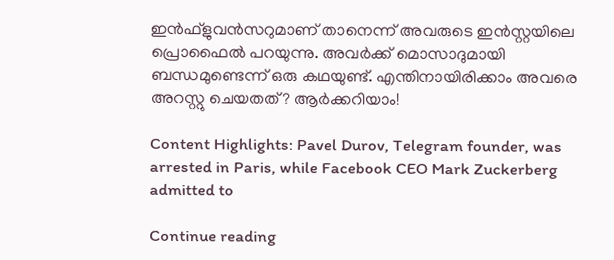ഇന്‍ഫ്‌ളുവന്‍സറുമാണ് താനെന്ന് അവരുടെ ഇന്‍സ്റ്റയിലെ പ്രൊഫൈല്‍ പറയുന്നു. അവര്‍ക്ക് മൊസാദുമായി ബന്ധമുണ്ടെന്ന് ഒരു കഥയുണ്ട്. എന്തിനായിരിക്കാം അവരെ അറസ്റ്റു ചെയതത്? ആര്‍ക്കറിയാം!

Content Highlights: Pavel Durov, Telegram founder, was arrested in Paris, while Facebook CEO Mark Zuckerberg admitted to

Continue reading